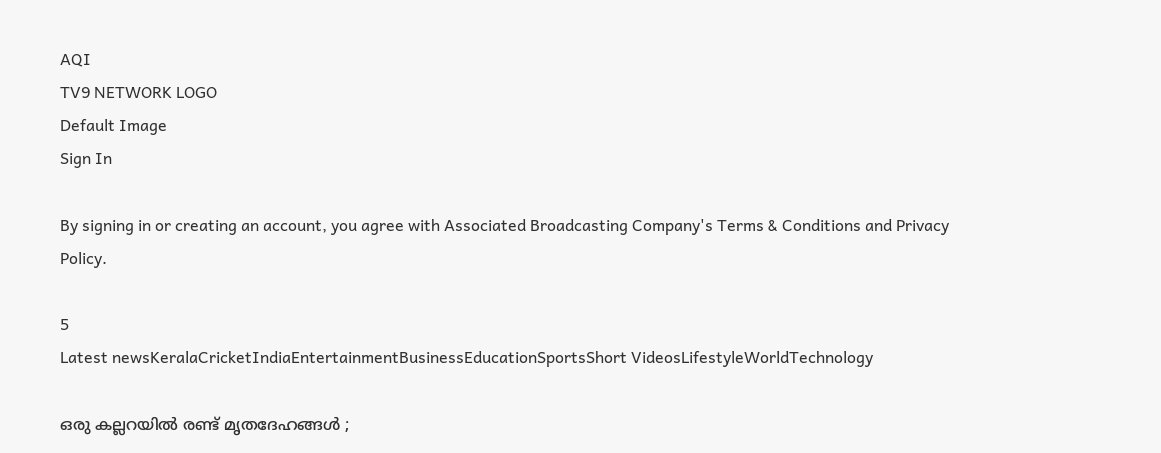AQI
TV9 NETWORK LOGO
Default Image
Sign In

By signing in or creating an account, you agree with Associated Broadcasting Company's Terms & Conditions and Privacy Policy.

5
Latest newsKeralaCricketIndiaEntertainmentBusinessEducationSportsShort VideosLifestyleWorldTechnology

ഒരു കല്ലറയില്‍ രണ്ട് മൃതദേഹങ്ങള്‍ ;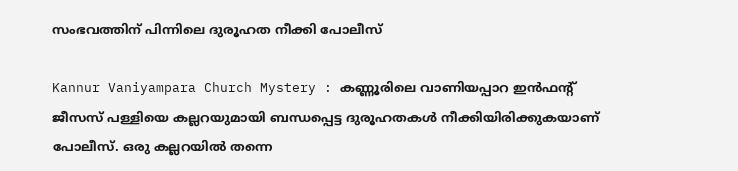സംഭവത്തിന് പിന്നിലെ ദുരൂഹത നീക്കി പോലീസ്

Kannur Vaniyampara Church Mystery : കണ്ണൂരിലെ വാണിയപ്പാറ ഇന്‍ഫന്റ് ജീസസ് പള്ളിയെ കല്ലറയുമായി ബന്ധപ്പെട്ട ദുരൂഹതകള്‍ നീക്കിയിരിക്കുകയാണ് പോലീസ്. ഒരു കല്ലറയില്‍ തന്നെ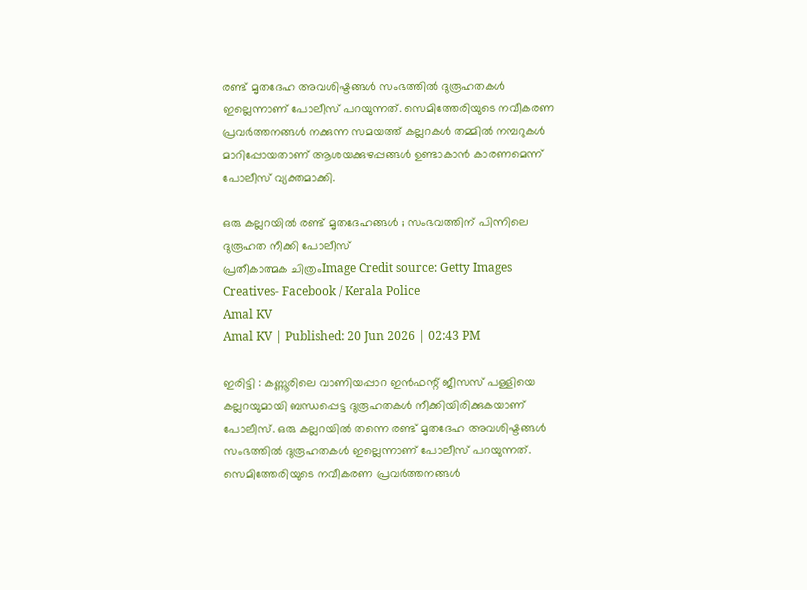രണ്ട് മൃതദേഹ അവശിഷ്ടങ്ങള്‍ സംഭത്തില്‍ ദുരൂഹതകള്‍ ഇല്ലെന്നാണ് പോലീസ് പറയുന്നത്. സെമിത്തേരിയുടെ നവീകരണ പ്രവര്‍ത്തനങ്ങള്‍ നക്കുന്ന സമയത്ത് കല്ലറകള്‍ തമ്മില്‍ നമ്പറുകള്‍ മാറിപ്പോയതാണ് ആശയക്കുഴപ്പങ്ങള്‍ ഉണ്ടാകാന്‍ കാരണമെന്ന് പോലീസ് വ്യക്തമാക്കി.

ഒരു കല്ലറയില്‍ രണ്ട് മൃതദേഹങ്ങള്‍ ; സംഭവത്തിന് പിന്നിലെ ദുരൂഹത നീക്കി പോലീസ്
പ്രതീകാത്മക ചിത്രംImage Credit source: Getty Images Creatives- Facebook / Kerala Police
Amal KV
Amal KV | Published: 20 Jun 2026 | 02:43 PM

ഇരിട്ടി : കണ്ണൂരിലെ വാണിയപ്പാറ ഇന്‍ഫന്റ് ജീസസ് പള്ളിയെ കല്ലറയുമായി ബന്ധപ്പെട്ട ദുരൂഹതകള്‍ നീക്കിയിരിക്കുകയാണ് പോലീസ്. ഒരു കല്ലറയില്‍ തന്നെ രണ്ട് മൃതദേഹ അവശിഷ്ടങ്ങള്‍ സംഭത്തില്‍ ദുരൂഹതകള്‍ ഇല്ലെന്നാണ് പോലീസ് പറയുന്നത്. സെമിത്തേരിയുടെ നവീകരണ പ്രവര്‍ത്തനങ്ങള്‍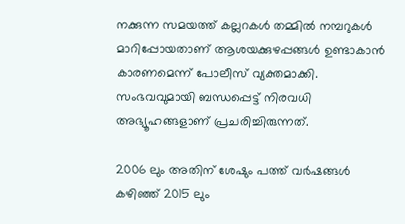നക്കുന്ന സമയത്ത് കല്ലറകള്‍ തമ്മില്‍ നമ്പറുകള്‍ മാറിപ്പോയതാണ് ആശയക്കുഴപ്പങ്ങള്‍ ഉണ്ടാകാന്‍ കാരണമെന്ന് പോലീസ് വ്യക്തമാക്കി. സംഭവവുമായി ബന്ധപ്പെട്ട് നിരവധി അഭ്യൂഹങ്ങളാണ് പ്രചരിച്ചിരുന്നത്.

2006 ലും അതിന് ശേഷും പത്ത് വര്‍ഷങ്ങള്‍ കഴിഞ്ഞ് 2015 ലും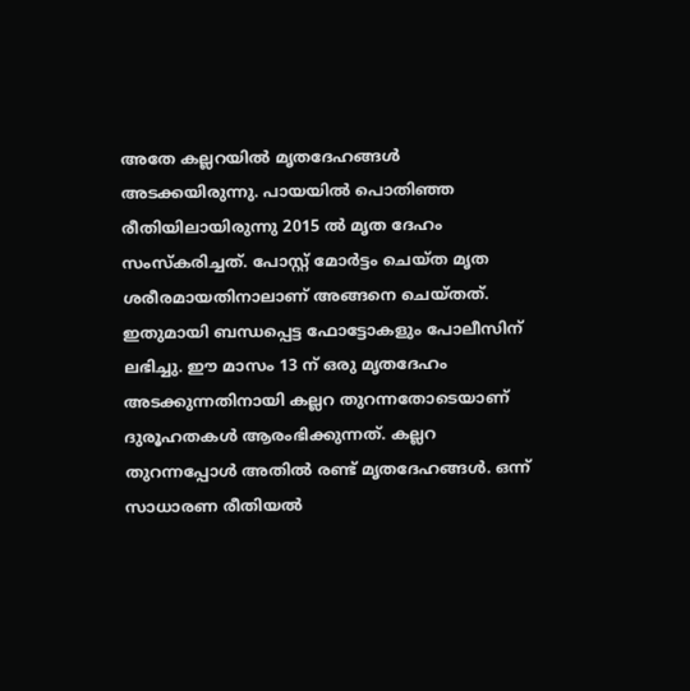അതേ കല്ലറയില്‍ മൃതദേഹങ്ങള്‍ അടക്കയിരുന്നു. പായയില്‍ പൊതിഞ്ഞ രീതിയിലായിരുന്നു 2015 ല്‍ മൃത ദേഹം സംസ്‌കരിച്ചത്. പോസ്റ്റ് മോര്‍ട്ടം ചെയ്ത മൃത ശരീരമായതിനാലാണ് അങ്ങനെ ചെയ്തത്. ഇതുമായി ബന്ധപ്പെട്ട ഫോട്ടോകളും പോലീസിന് ലഭിച്ചു. ഈ മാസം 13 ന് ഒരു മൃതദേഹം അടക്കുന്നതിനായി കല്ലറ തുറന്നതോടെയാണ് ദുരൂഹതകള്‍ ആരംഭിക്കുന്നത്. കല്ലറ തുറന്നപ്പോള്‍ അതില്‍ രണ്ട് മൃതദേഹങ്ങള്‍. ഒന്ന് സാധാരണ രീതിയല്‍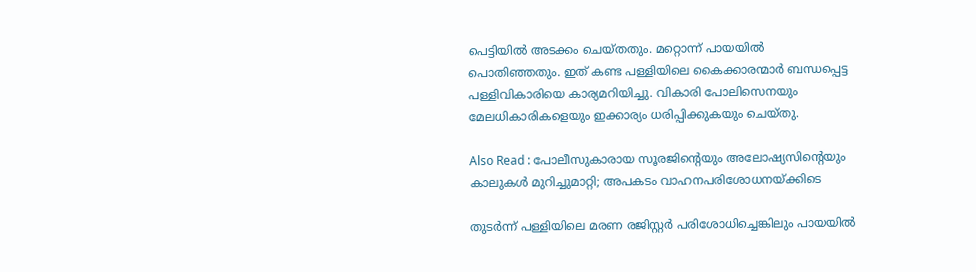പെട്ടിയില്‍ അടക്കം ചെയ്തതും. മറ്റൊന്ന് പായയില്‍ പൊതിഞ്ഞതും. ഇത് കണ്ട പള്ളിയിലെ കൈക്കാരന്മാര്‍ ബന്ധപ്പെട്ട പള്ളിവികാരിയെ കാര്യമറിയിച്ചു. വികാരി പോലിസെനയും മേലധികാരികളെയും ഇക്കാര്യം ധരിപ്പിക്കുകയും ചെയ്തു.

Also Read : പോലീസുകാരായ സൂരജിന്റെയും അലോഷ്യസിന്റെയും കാലുകൾ മുറിച്ചുമാറ്റി; അ‌പകടം വാഹനപരിശോധനയ്ക്കിടെ

തുടര്‍ന്ന് പള്ളിയിലെ മരണ രജിസ്റ്റര്‍ പരിശോധിച്ചെങ്കിലും പായയില്‍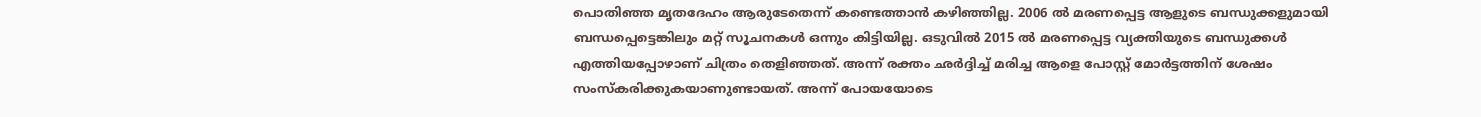പൊതിഞ്ഞ മൃതദേഹം ആരുടേതെന്ന് കണ്ടെത്താന്‍ കഴിഞ്ഞില്ല. 2006 ല്‍ മരണപ്പെട്ട ആളുടെ ബന്ധുക്കളുമായി ബന്ധപ്പെട്ടെങ്കിലും മറ്റ് സൂചനകള്‍ ഒന്നും കിട്ടിയില്ല. ഒടുവില്‍ 2015 ല്‍ മരണപ്പെട്ട വ്യക്തിയുടെ ബന്ധുക്കള്‍ എത്തിയപ്പോഴാണ് ചിത്രം തെളിഞ്ഞത്. അന്ന് രക്തം ഛര്‍ദ്ദിച്ച് മരിച്ച ആളെ പോസ്റ്റ് മോര്‍ട്ടത്തിന് ശേഷം സംസ്‌കരിക്കുകയാണുണ്ടായത്. അന്ന് പോയയോടെ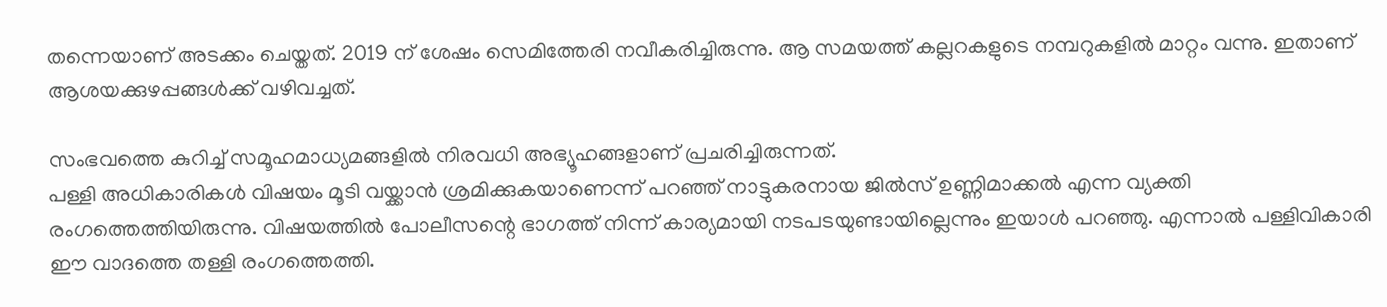തന്നെയാണ് അടക്കം ചെയ്തത്. 2019 ന് ശേഷം സെമിത്തേരി നവീകരിച്ചിരുന്നു. ആ സമയത്ത് കല്ലറകളുടെ നമ്പറുകളില്‍ മാറ്റം വന്നു. ഇതാണ് ആശയക്കുഴപ്പങ്ങള്‍ക്ക് വഴിവച്ചത്.

സംഭവത്തെ കുറിച്ച് സമൂഹമാധ്യമങ്ങളില്‍ നിരവധി അഭ്യൂഹങ്ങളാണ് പ്രചരിച്ചിരുന്നത്.
പള്ളി അധികാരികള്‍ വിഷയം മൂടി വയ്ക്കാന്‍ ശ്രമിക്കുകയാണെന്ന് പറഞ്ഞ് നാട്ടുകരനായ ജില്‍സ് ഉണ്ണിമാക്കല്‍ എന്ന വ്യക്തി രംഗത്തെത്തിയിരുന്നു. വിഷയത്തില്‍ പോലീസന്റെ ഭാഗത്ത് നിന്ന് കാര്യമായി നടപടയുണ്ടായില്ലെന്നും ഇയാള്‍ പറഞ്ഞു. എന്നാല്‍ പള്ളിവികാരി ഈ വാദത്തെ തള്ളി രംഗത്തെത്തി.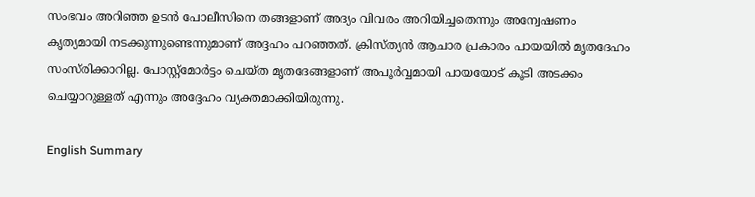സംഭവം അറിഞ്ഞ ഉടന്‍ പോലീസിനെ തങ്ങളാണ് അദ്യം വിവരം അറിയിച്ചതെന്നും അന്വേഷണം കൃത്യമായി നടക്കുന്നുണ്ടെന്നുമാണ് അദ്ദഹം പറഞ്ഞത്. ക്രിസ്ത്യന്‍ ആചാര പ്രകാരം പായയില്‍ മൃതദേഹം സംസ്‌രിക്കാറില്ല. പോസ്റ്റ്‌മോര്‍ട്ടം ചെയ്ത മൃതദേങ്ങളാണ് അപൂര്‍വ്വമായി പായയോട് കൂടി അടക്കം ചെയ്യാറുള്ളത് എന്നും അദ്ദേഹം വ്യക്തമാക്കിയിരുന്നു.

English Summary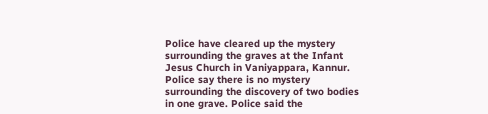Police have cleared up the mystery surrounding the graves at the Infant Jesus Church in Vaniyappara, Kannur. Police say there is no mystery surrounding the discovery of two bodies in one grave. Police said the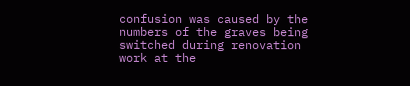confusion was caused by the numbers of the graves being switched during renovation work at the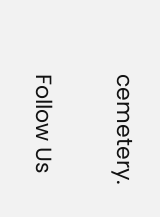cemetery.

Follow Us